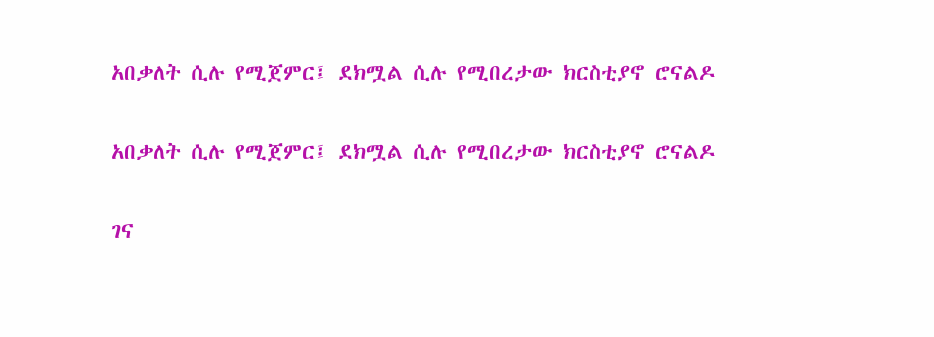አበቃለት ሲሉ የሚጀምር፤ ደክሟል ሲሉ የሚበረታው ክርስቲያኖ ሮናልዶ

አበቃለት ሲሉ የሚጀምር፤ ደክሟል ሲሉ የሚበረታው ክርስቲያኖ ሮናልዶ

ገና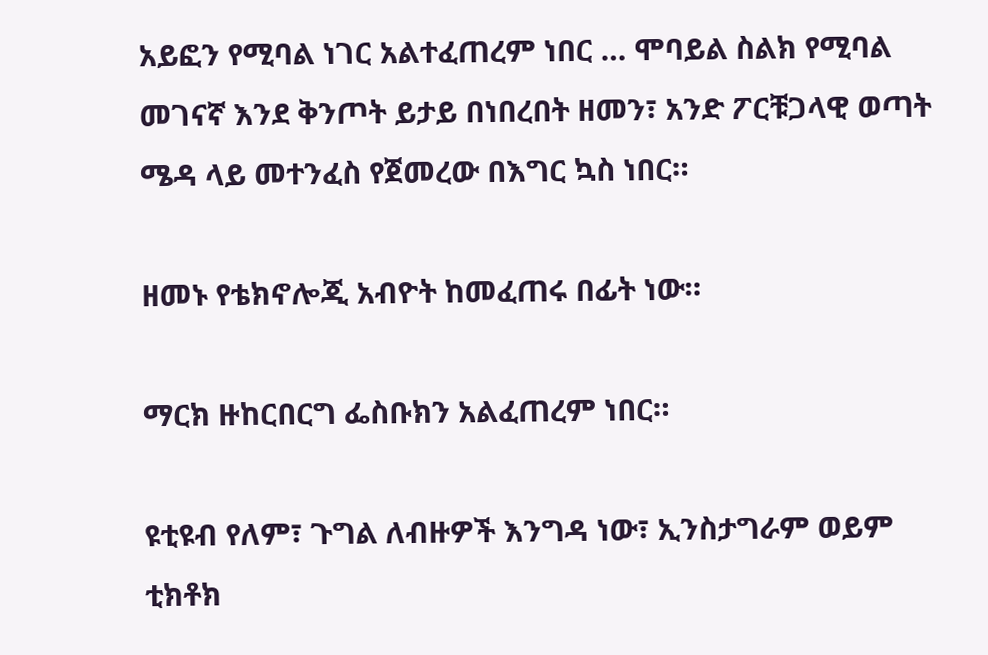አይፎን የሚባል ነገር አልተፈጠረም ነበር … ሞባይል ስልክ የሚባል መገናኛ እንደ ቅንጦት ይታይ በነበረበት ዘመን፣ አንድ ፖርቹጋላዊ ወጣት ሜዳ ላይ መተንፈስ የጀመረው በእግር ኳስ ነበር።

ዘመኑ የቴክኖሎጂ አብዮት ከመፈጠሩ በፊት ነው።

ማርክ ዙከርበርግ ፌስቡክን አልፈጠረም ነበር።

ዩቲዩብ የለም፣ ጉግል ለብዙዎች እንግዳ ነው፣ ኢንስታግራም ወይም ቲክቶክ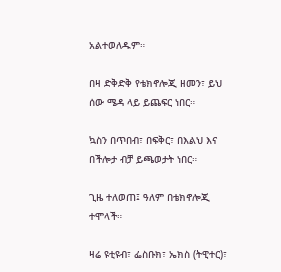አልተወለዱም።

በዛ ድቅድቅ የቴክኖሎጂ ዘመን፣ ይህ ሰው ሜዳ ላይ ይጨፍር ነበር።

ኳስን በጥበብ፣ በፍቅር፣ በእልህ እና በችሎታ ብቻ ይጫወታት ነበር።

ጊዜ ተለወጠ፤ ዓለም በቴክኖሎጂ ተሞላች።

ዛሬ ዩቲዩብ፣ ፌስቡክ፣ ኤክስ (ትዊተር)፣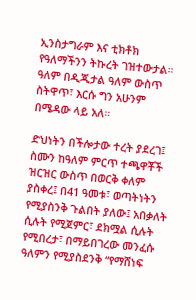ኢንስታግራም እና ቲክቶክ የዓለማችንን ትኩረት ገዝተውታል። ዓለም በዲጂታል ዓለም ውስጥ ስትዋጥ፣ እርሱ ግን አሁንም በሜዳው ላይ አለ።

ድህነትን በችሎታው ተረት ያደረገ፤ ስሙን ከዓለም ምርጥ ተጫዋቾች ዝርዝር ውስጥ በወርቅ ቀለም ያስቀረ፤ በ41 ዓመቱ፣ ወጣትነትን የሚያስንቅ ጉልበት ያለው፤ አበቃለት ሲሉት የሚጀምር፣ ደክሟል ሲሉት የሚበረታ፣ በማይበገረው መንፈሱ ዓለምን የሚያስደንቅ “የማሸነፍ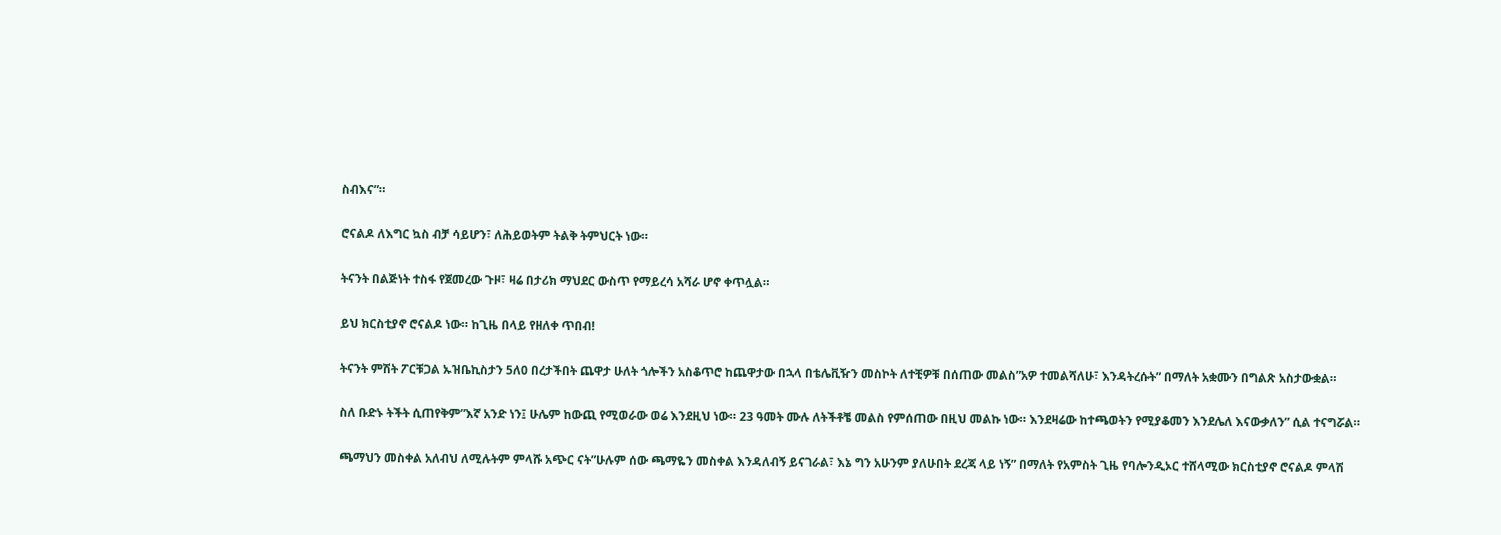ስብእና”።

ሮናልዶ ለእግር ኳስ ብቻ ሳይሆን፣ ለሕይወትም ትልቅ ትምህርት ነው።

ትናንት በልጅነት ተስፋ የጀመረው ጉዞ፣ ዛሬ በታሪክ ማህደር ውስጥ የማይረሳ አሻራ ሆኖ ቀጥሏል።

ይህ ክርስቲያኖ ሮናልዶ ነው። ከጊዜ በላይ የዘለቀ ጥበብ!

ትናንት ምሽት ፖርቹጋል ኡዝቤኪስታን 5ለ0 በረታችበት ጨዋታ ሁለት ጎሎችን አስቆጥሮ ከጨዋታው በኋላ በቴሌቪዥን መስኮት ለተቺዎቹ በሰጠው መልስ”አዎ ተመልሻለሁ፣ እንዳትረሱት” በማለት አቋሙን በግልጽ አስታውቋል።

ስለ ቡድኑ ትችት ሲጠየቅም”እኛ አንድ ነን፤ ሁሌም ከውጪ የሚወራው ወሬ እንደዚህ ነው። 23 ዓመት ሙሉ ለትችቶቼ መልስ የምሰጠው በዚህ መልኩ ነው። እንደዛሬው ከተጫወትን የሚያቆመን እንደሌለ እናውቃለን” ሲል ተናግሯል።

ጫማህን መስቀል አለብህ ለሚሉትም ምላሹ አጭር ናት”ሁሉም ሰው ጫማዬን መስቀል እንዳለብኝ ይናገራል፣ እኔ ግን አሁንም ያለሁበት ደረጃ ላይ ነኝ” በማለት የአምስት ጊዜ የባሎንዲኦር ተሸላሚው ክርስቲያኖ ሮናልዶ ምላሽ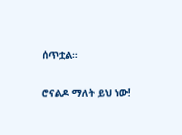ሰጥቷል።

ሮናልዶ ማለት ይህ ነው!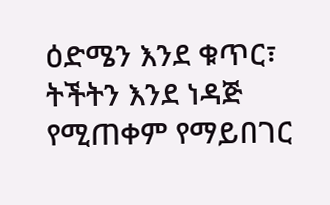ዕድሜን እንደ ቁጥር፣ ትችትን እንደ ነዳጅ የሚጠቀም የማይበገር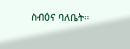ስብዕና ባለቤት።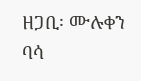ዘጋቢ፡ ሙሉቀን ባሳ